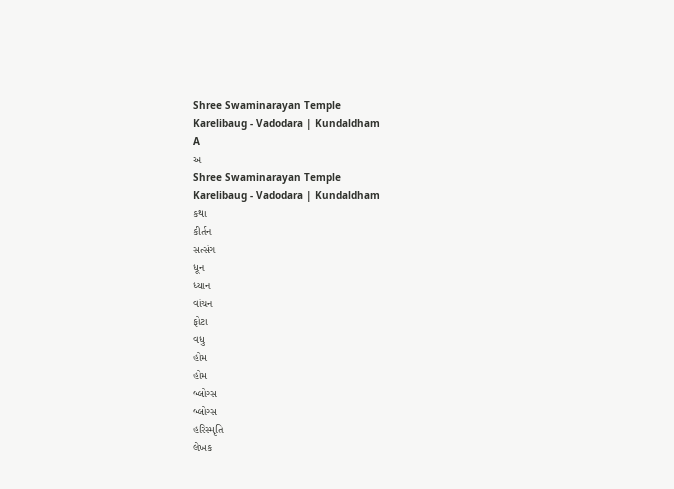Shree Swaminarayan Temple
Karelibaug - Vadodara | Kundaldham
A
અ
Shree Swaminarayan Temple
Karelibaug - Vadodara | Kundaldham
કથા
કીર્તન
સત્સંગ
ધૂન
ધ્યાન
વાંચન
ફોટા
વધુ
હોમ
હોમ
બ્લોગ્સ
બ્લોગ્સ
હરિસ્મૃતિ
લેખક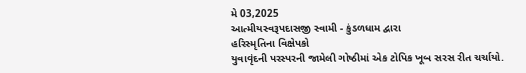મે 03,2025
આત્મીયસ્વરૂપદાસજી સ્વામી - કુંડળધામ દ્વારા
હરિસ્મૃતિના વિક્ષેપકો
યુવાવૃંદની પરસ્પરની જામેલી ગોષ્ઠીમાં એક ટોપિક ખૂબ સરસ રીત ચર્ચાયો.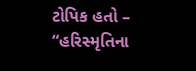ટોપિક હતો – “હરિસ્મૃતિના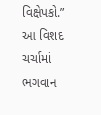વિક્ષેપકો.” આ વિશદ ચર્ચામાં ભગવાન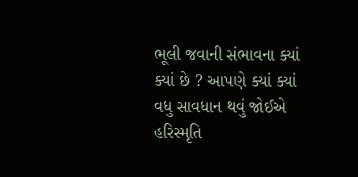ભૂલી જવાની સંભાવના ક્યાં ક્યાં છે ? આપણે ક્યાં ક્યાં વધુ સાવધાન થવું જોઈએ
હરિસ્મૃતિ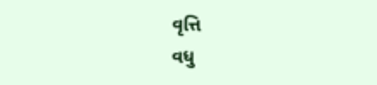વૃત્તિ
વધુ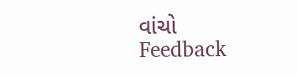વાંચો
Feedback